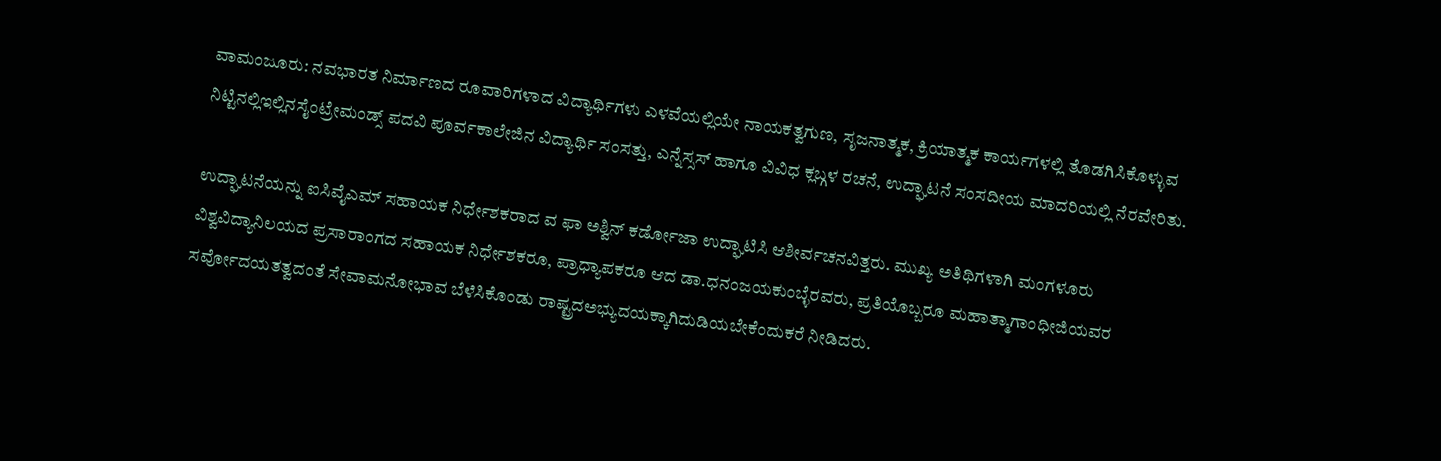ವಾಮಂಜೂರು: ನವಭಾರತ ನಿರ್ಮಾಣದ ರೂವಾರಿಗಳಾದ ವಿದ್ಯಾರ್ಥಿಗಳು ಎಳವೆಯಲ್ಲಿಯೇ ನಾಯಕತ್ವಗುಣ, ಸೃಜನಾತ್ಮಕ, ಕ್ರಿಯಾತ್ಮಕ ಕಾರ್ಯಗಳಲ್ಲಿ ತೊಡಗಿಸಿಕೊಳ್ಳುವ ನಿಟ್ಟಿನಲ್ಲಿಇಲ್ಲಿನಸೈಂಟ್ರೇಮಂಡ್ಸ್ ಪದವಿ ಪೂರ್ವಕಾಲೇಜಿನ ವಿದ್ಯಾರ್ಥಿ ಸಂಸತ್ತು, ಎನ್ನೆಸ್ಸಸ್ ಹಾಗೂ ವಿವಿಧ ಕ್ಲಬ್ಗಳ ರಚನೆ, ಉದ್ಘಾಟನೆ ಸಂಸದೀಯ ಮಾದರಿಯಲ್ಲಿ ನೆರವೇರಿತು.

ಉದ್ಘಾಟನೆಯನ್ನು ಐಸಿವೈಎಮ್ ಸಹಾಯಕ ನಿರ್ಧೇಶಕರಾದ ವ ಫಾ ಅಶ್ವಿನ್ ಕರ್ಡೋಜಾ ಉದ್ಘಾಟಿಸಿ ಆಶೀರ್ವಚನವಿತ್ತರು. ಮುಖ್ಯ ಅತಿಥಿಗಳಾಗಿ ಮಂಗಳೂರು ವಿಶ್ವವಿದ್ಯಾನಿಲಯದ ಪ್ರಸಾರಾಂಗದ ಸಹಾಯಕ ನಿರ್ಧೇಶಕರೂ, ಪ್ರಾಧ್ಯಾಪಕರೂ ಆದ ಡಾ.ಧನಂಜಯಕುಂಬ್ಳೆರವರು, ಪ್ರತಿಯೊಬ್ಬರೂ ಮಹಾತ್ಮಾಗಾಂಧೀಜಿಯವರ ಸರ್ವೋದಯತತ್ವದಂತೆ ಸೇವಾಮನೋಭಾವ ಬೆಳೆಸಿಕೊಂಡು ರಾಷ್ಟ್ರದಅಭ್ಯುದಯಕ್ಕಾಗಿದುಡಿಯಬೇಕೆಂದುಕರೆ ನೀಡಿದರು.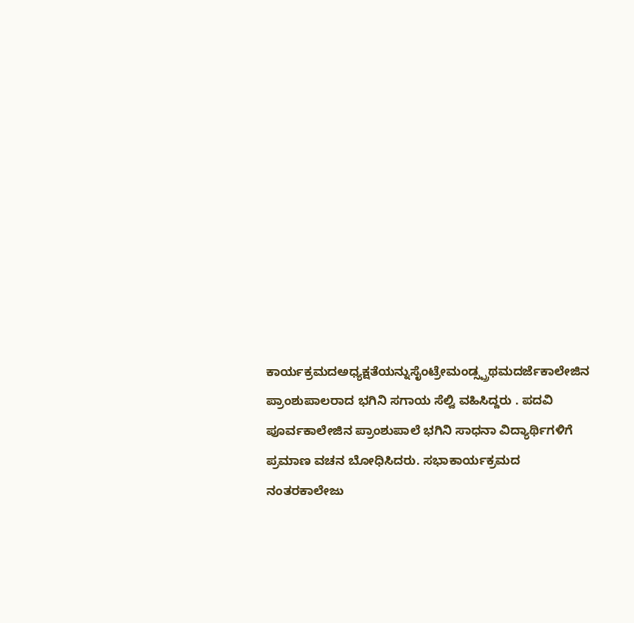ಕಾರ್ಯಕ್ರಮದಅಧ್ಯಕ್ಷತೆಯನ್ನುಸೈಂಟ್ರೇಮಂಡ್ಸ್ಪ್ರಥಮದರ್ಜೆಕಾಲೇಜಿನ ಪ್ರಾಂಶುಪಾಲರಾದ ಭಗಿನಿ ಸಗಾಯ ಸೆಲ್ವಿ ವಹಿಸಿದ್ದರು . ಪದವಿ ಪೂರ್ವಕಾಲೇಜಿನ ಪ್ರಾಂಶುಪಾಲೆ ಭಗಿನಿ ಸಾಧನಾ ವಿದ್ಯಾರ್ಥಿಗಳಿಗೆ ಪ್ರಮಾಣ ವಚನ ಬೋಧಿಸಿದರು. ಸಭಾಕಾರ್ಯಕ್ರಮದ ನಂತರಕಾಲೇಜು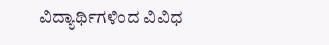ವಿದ್ಯಾರ್ಥಿಗಳಿಂದ ವಿವಿಧ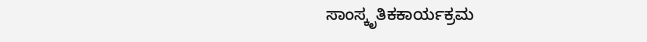ಸಾಂಸ್ಕೃತಿಕಕಾರ್ಯಕ್ರಮ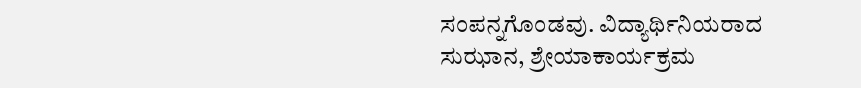ಸಂಪನ್ನಗೊಂಡವು. ವಿದ್ಯಾರ್ಥಿನಿಯರಾದ ಸುಝಾನ, ಶ್ರೇಯಾಕಾರ್ಯಕ್ರಮ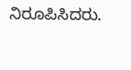ನಿರೂಪಿಸಿದರು.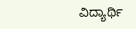ವಿದ್ಯಾರ್ಥಿ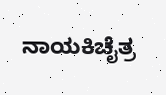ನಾಯಕಿಚೈತ್ರ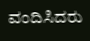ವಂದಿಸಿದರು